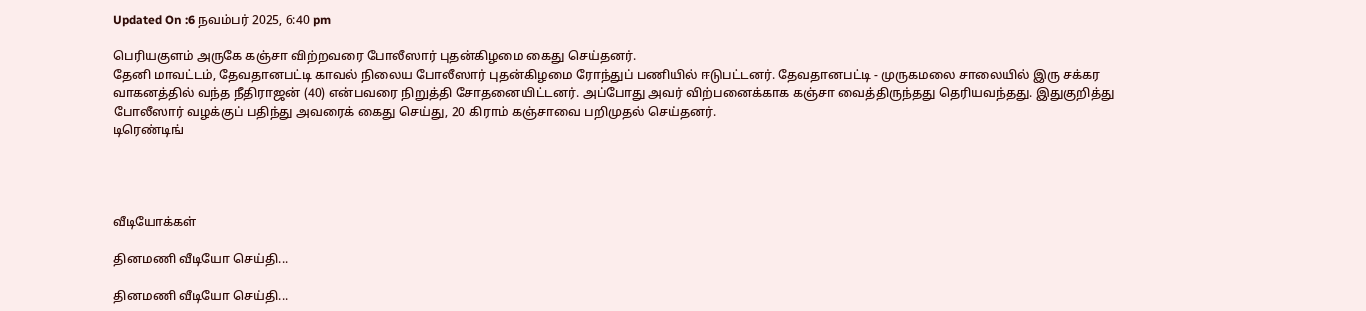Updated On :6 நவம்பர் 2025, 6:40 pm

பெரியகுளம் அருகே கஞ்சா விற்றவரை போலீஸார் புதன்கிழமை கைது செய்தனர்.
தேனி மாவட்டம், தேவதானபட்டி காவல் நிலைய போலீஸார் புதன்கிழமை ரோந்துப் பணியில் ஈடுபட்டனர். தேவதானபட்டி - முருகமலை சாலையில் இரு சக்கர வாகனத்தில் வந்த நீதிராஜன் (40) என்பவரை நிறுத்தி சோதனையிட்டனர். அப்போது அவர் விற்பனைக்காக கஞ்சா வைத்திருந்தது தெரியவந்தது. இதுகுறித்து போலீஸார் வழக்குப் பதிந்து அவரைக் கைது செய்து, 20 கிராம் கஞ்சாவை பறிமுதல் செய்தனர்.
டிரெண்டிங்




வீடியோக்கள்

தினமணி வீடியோ செய்தி...

தினமணி வீடியோ செய்தி...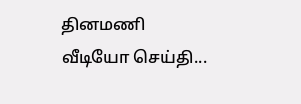தினமணி வீடியோ செய்தி...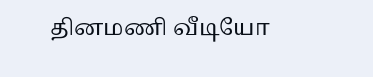தினமணி வீடியோ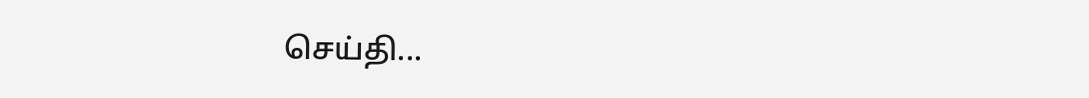செய்தி...